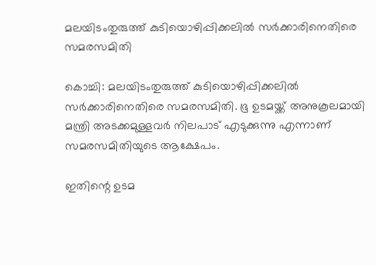മലയിടംതുരുത്ത് കുടിയൊഴിപ്പിക്കലില്‍ സര്‍ക്കാരിനെതിരെ സമരസമിതി

കൊച്ചി: മലയിടംതുരുത്ത് കുടിയൊഴിപ്പിക്കലില്‍ സര്‍ക്കാരിനെതിരെ സമരസമിതി. ഭൂ ഉടമയ്ക്ക് അനുകൂലമായി മന്ത്രി അടക്കമുള്ളവര്‍ നിലപാട് എടുക്കുന്നു എന്നാണ് സമരസമിതിയുടെ ആക്ഷേപം.

ഇതിന്റെ ഉടമ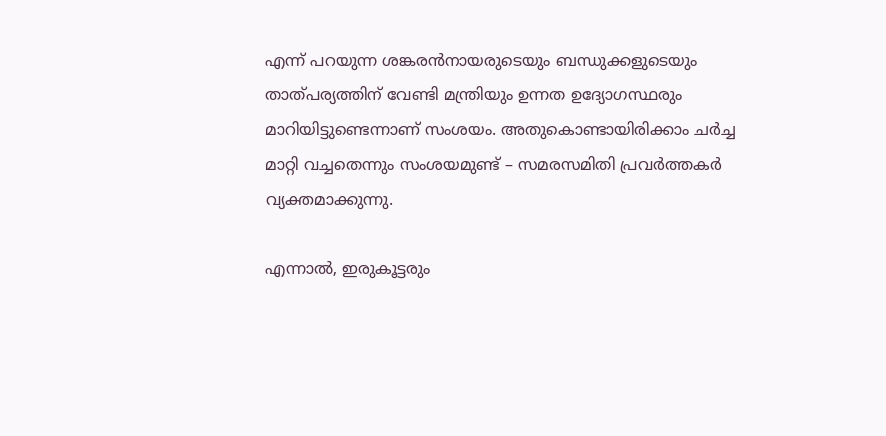എന്ന് പറയുന്ന ശങ്കരന്‍നായരുടെയും ബന്ധുക്കളുടെയും താത്പര്യത്തിന് വേണ്ടി മന്ത്രിയും ഉന്നത ഉദ്യോഗസ്ഥരും മാറിയിട്ടുണ്ടെന്നാണ് സംശയം. അതുകൊണ്ടായിരിക്കാം ചര്‍ച്ച മാറ്റി വച്ചതെന്നും സംശയമുണ്ട് – സമരസമിതി പ്രവര്‍ത്തകര്‍ വ്യക്തമാക്കുന്നു.

എന്നാല്‍, ഇരുകൂട്ടരും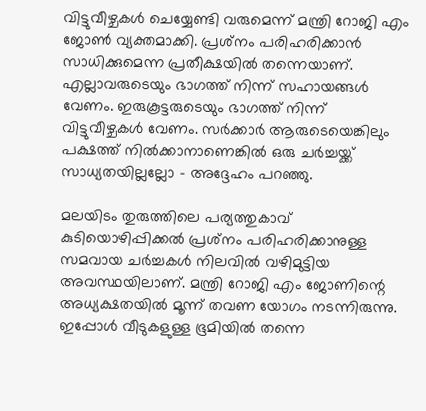വിട്ടുവീഴ്ചകള്‍ ചെയ്യേണ്ടി വരുമെന്ന് മന്ത്രി റോജി എം ജോണ്‍ വ്യക്തമാക്കി. പ്രശ്‌നം പരിഹരിക്കാന്‍ സാധിക്കുമെന്ന പ്രതീക്ഷയില്‍ തന്നെയാണ്. എല്ലാവരുടെയും ഭാഗത്ത് നിന്ന് സഹായങ്ങള്‍ വേണം. ഇരുകൂട്ടരുടെയും ഭാഗത്ത് നിന്ന് വിട്ടുവീഴ്ചകള്‍ വേണം. സര്‍ക്കാര്‍ ആരുടെയെങ്കിലും പക്ഷത്ത് നില്‍ക്കാനാണെങ്കില്‍ ഒരു ചര്‍ച്ചയ്ക്ക് സാധ്യതയില്ലല്ലോ – അദ്ദേഹം പറഞ്ഞു.

മലയിടം തുരുത്തിലെ പര്യത്തുകാവ് കുടിയൊഴിപ്പിക്കല്‍ പ്രശ്‌നം പരിഹരിക്കാനുള്ള സമവായ ചര്‍ച്ചകള്‍ നിലവില്‍ വഴിമുട്ടിയ അവസ്ഥയിലാണ്. മന്ത്രി റോജി എം ജോണിന്റെ അധ്യക്ഷതയില്‍ മൂന്ന് തവണ യോഗം നടന്നിരുന്നു. ഇപ്പോള്‍ വീടുകളുള്ള ഭൂമിയില്‍ തന്നെ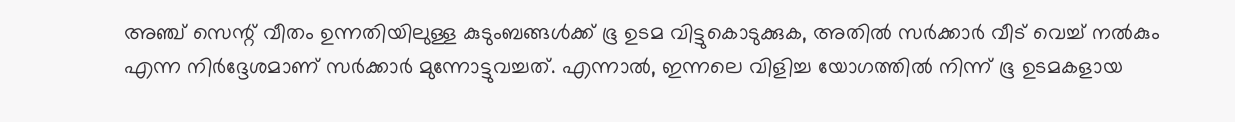അഞ്ച് സെന്റ് വീതം ഉന്നതിയിലുള്ള കുടുംബങ്ങള്‍ക്ക് ഭൂ ഉടമ വിട്ടുകൊടുക്കുക, അതില്‍ സര്‍ക്കാര്‍ വീട് വെച്ച് നല്‍കും എന്ന നിര്‍ദ്ദേശമാണ് സര്‍ക്കാര്‍ മുന്നോട്ടുവച്ചത്. എന്നാല്‍, ഇന്നലെ വിളിച്ച യോഗത്തില്‍ നിന്ന് ഭൂ ഉടമകളായ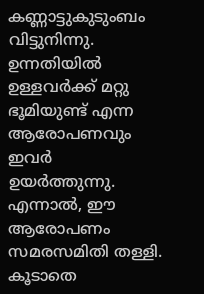കണ്ണാട്ടുകുടുംബം വിട്ടുനിന്നു. ഉന്നതിയില്‍ ഉള്ളവര്‍ക്ക് മറ്റു ഭൂമിയുണ്ട് എന്ന ആരോപണവും ഇവര്‍ ഉയര്‍ത്തുന്നു. എന്നാല്‍, ഈ ആരോപണം സമരസമിതി തള്ളി. കൂടാതെ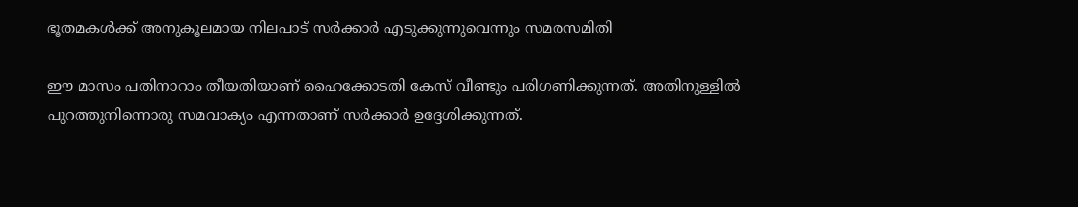ഭൂതമകള്‍ക്ക് അനുകൂലമായ നിലപാട് സര്‍ക്കാര്‍ എടുക്കുന്നുവെന്നും സമരസമിതി

ഈ മാസം പതിനാറാം തീയതിയാണ് ഹൈക്കോടതി കേസ് വീണ്ടും പരിഗണിക്കുന്നത്. അതിനുള്ളില്‍ പുറത്തുനിന്നൊരു സമവാക്യം എന്നതാണ് സര്‍ക്കാര്‍ ഉദ്ദേശിക്കുന്നത്.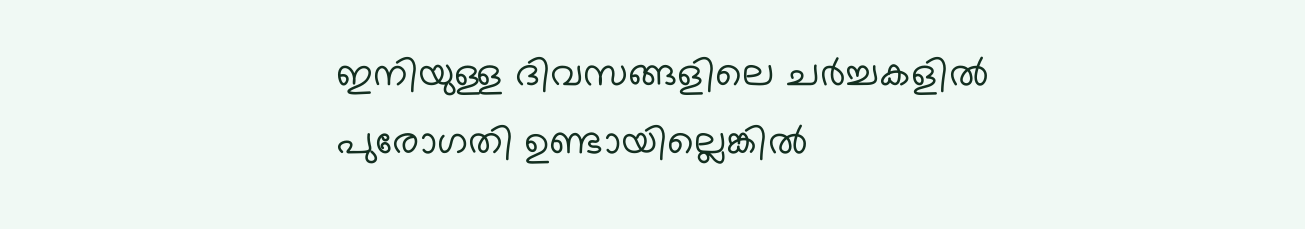ഇനിയുള്ള ദിവസങ്ങളിലെ ചര്‍ച്ചകളില്‍ പുരോഗതി ഉണ്ടായില്ലെങ്കില്‍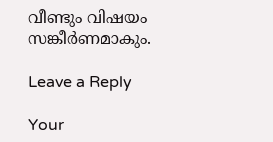വീണ്ടും വിഷയം സങ്കീര്‍ണമാകും.

Leave a Reply

Your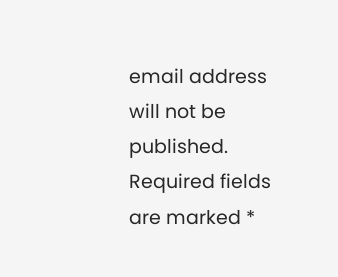email address will not be published. Required fields are marked *